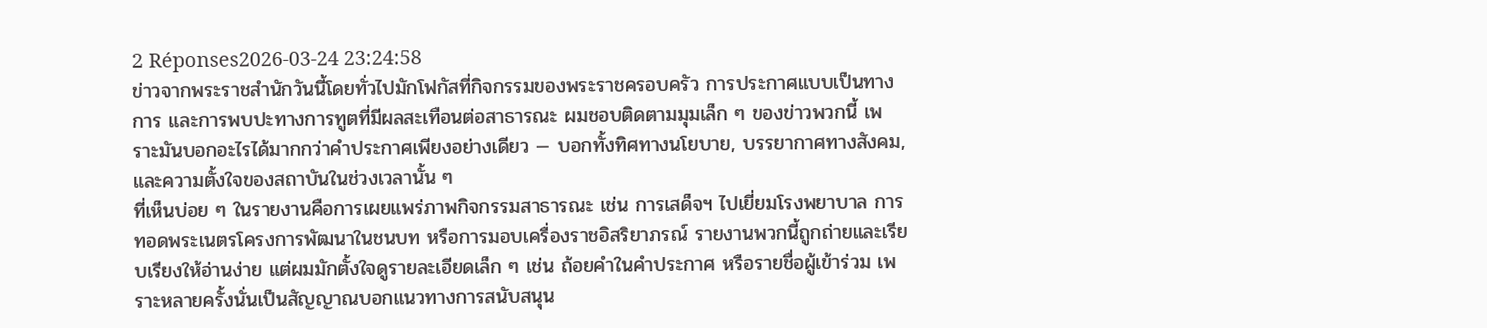2 Réponses2026-03-24 23:24:58
ข่าวจากพระราชสำนักวันนี้โดยทั่วไปมักโฟกัสที่กิจกรรมของพระราชครอบครัว การประกาศแบบเป็นทางการ และการพบปะทางการทูตที่มีผลสะเทือนต่อสาธารณะ ผมชอบติดตามมุมเล็ก ๆ ของข่าวพวกนี้ เพราะมันบอกอะไรได้มากกว่าคำประกาศเพียงอย่างเดียว — บอกทั้งทิศทางนโยบาย, บรรยากาศทางสังคม, และความตั้งใจของสถาบันในช่วงเวลานั้น ๆ
ที่เห็นบ่อย ๆ ในรายงานคือการเผยแพร่ภาพกิจกรรมสาธารณะ เช่น การเสด็จฯ ไปเยี่ยมโรงพยาบาล การทอดพระเนตรโครงการพัฒนาในชนบท หรือการมอบเครื่องราชอิสริยาภรณ์ รายงานพวกนี้ถูกถ่ายและเรียบเรียงให้อ่านง่าย แต่ผมมักตั้งใจดูรายละเอียดเล็ก ๆ เช่น ถ้อยคำในคำประกาศ หรือรายชื่อผู้เข้าร่วม เพราะหลายครั้งนั่นเป็นสัญญาณบอกแนวทางการสนับสนุน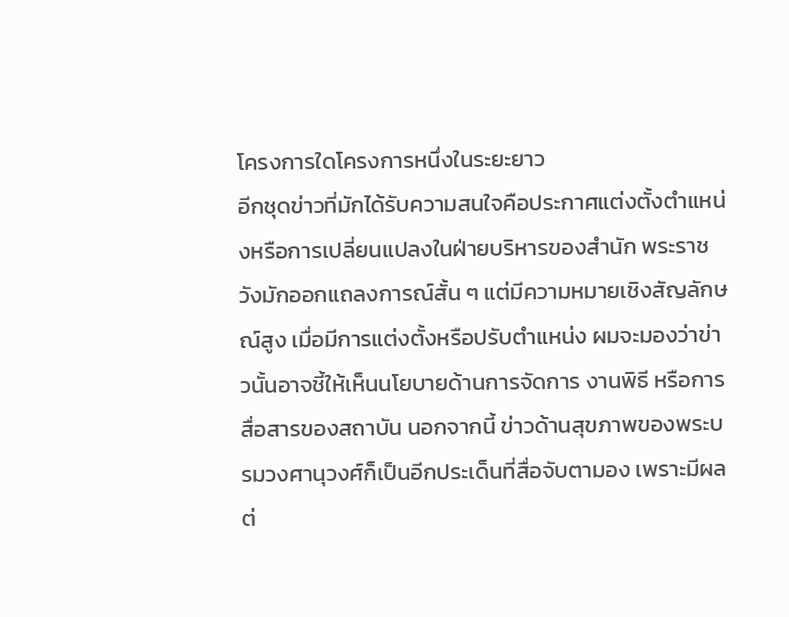โครงการใดโครงการหนึ่งในระยะยาว
อีกชุดข่าวที่มักได้รับความสนใจคือประกาศแต่งตั้งตำแหน่งหรือการเปลี่ยนแปลงในฝ่ายบริหารของสำนัก พระราชวังมักออกแถลงการณ์สั้น ๆ แต่มีความหมายเชิงสัญลักษณ์สูง เมื่อมีการแต่งตั้งหรือปรับตำแหน่ง ผมจะมองว่าข่าวนั้นอาจชี้ให้เห็นนโยบายด้านการจัดการ งานพิธี หรือการสื่อสารของสถาบัน นอกจากนี้ ข่าวด้านสุขภาพของพระบรมวงศานุวงศ์ก็เป็นอีกประเด็นที่สื่อจับตามอง เพราะมีผลต่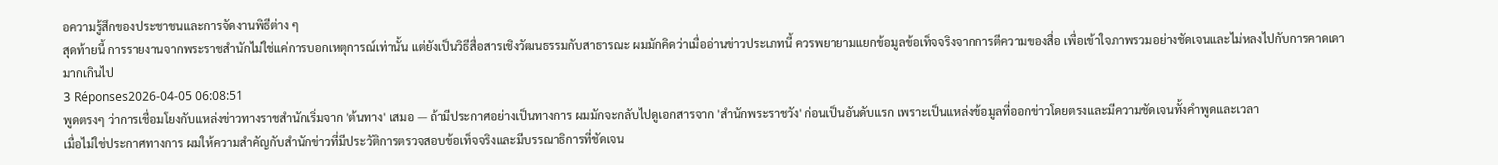อความรู้สึกของประชาชนและการจัดงานพิธีต่าง ๆ
สุดท้ายนี้ การรายงานจากพระราชสำนักไม่ใช่แค่การบอกเหตุการณ์เท่านั้น แต่ยังเป็นวิธีสื่อสารเชิงวัฒนธรรมกับสาธารณะ ผมมักคิดว่าเมื่ออ่านข่าวประเภทนี้ ควรพยายามแยกข้อมูลข้อเท็จจริงจากการตีความของสื่อ เพื่อเข้าใจภาพรวมอย่างชัดเจนและไม่หลงไปกับการคาดเดามากเกินไป
3 Réponses2026-04-05 06:08:51
พูดตรงๆ ว่าการเชื่อมโยงกับแหล่งข่าวทางราชสำนักเริ่มจาก 'ต้นทาง' เสมอ — ถ้ามีประกาศอย่างเป็นทางการ ผมมักจะกลับไปดูเอกสารจาก 'สำนักพระราชวัง' ก่อนเป็นอันดับแรก เพราะเป็นแหล่งข้อมูลที่ออกข่าวโดยตรงและมีความชัดเจนทั้งคำพูดและเวลา
เมื่อไม่ใช่ประกาศทางการ ผมให้ความสำคัญกับสำนักข่าวที่มีประวัติการตรวจสอบข้อเท็จจริงและมีบรรณาธิการที่ชัดเจน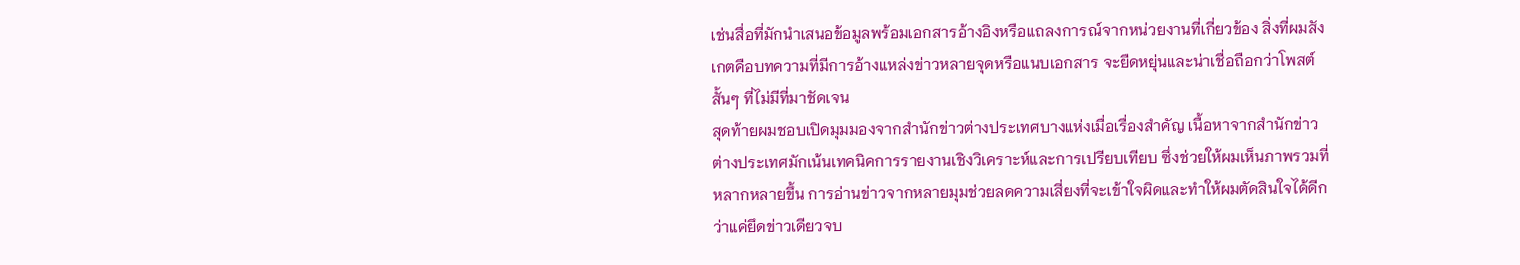เช่นสื่อที่มักนำเสนอข้อมูลพร้อมเอกสารอ้างอิงหรือแถลงการณ์จากหน่วยงานที่เกี่ยวข้อง สิ่งที่ผมสังเกตคือบทความที่มีการอ้างแหล่งข่าวหลายจุดหรือแนบเอกสาร จะยืดหยุ่นและน่าเชื่อถือกว่าโพสต์สั้นๆ ที่ไม่มีที่มาชัดเจน
สุดท้ายผมชอบเปิดมุมมองจากสำนักข่าวต่างประเทศบางแห่งเมื่อเรื่องสำคัญ เนื้อหาจากสำนักข่าวต่างประเทศมักเน้นเทคนิคการรายงานเชิงวิเคราะห์และการเปรียบเทียบ ซึ่งช่วยให้ผมเห็นภาพรวมที่หลากหลายขึ้น การอ่านข่าวจากหลายมุมช่วยลดความเสี่ยงที่จะเข้าใจผิดและทำให้ผมตัดสินใจได้ดีกว่าแค่ยึดข่าวเดียวจบ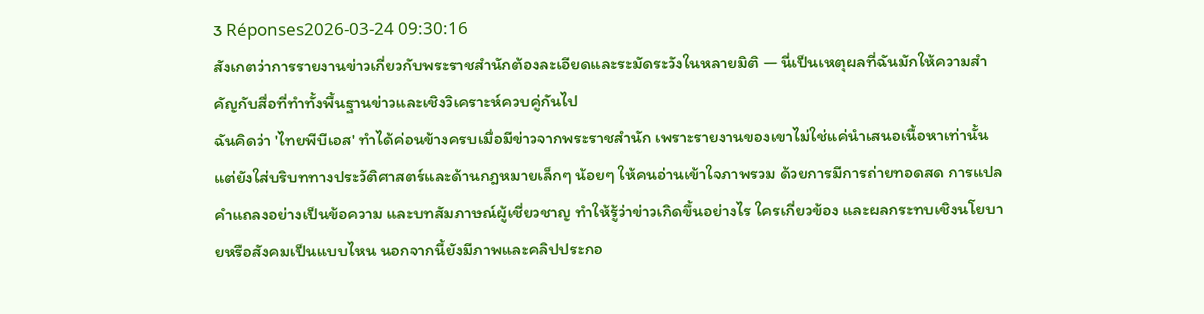3 Réponses2026-03-24 09:30:16
สังเกตว่าการรายงานข่าวเกี่ยวกับพระราชสำนักต้องละเอียดและระมัดระวังในหลายมิติ — นี่เป็นเหตุผลที่ฉันมักให้ความสำคัญกับสื่อที่ทำทั้งพื้นฐานข่าวและเชิงวิเคราะห์ควบคู่กันไป
ฉันคิดว่า 'ไทยพีบีเอส' ทำได้ค่อนข้างครบเมื่อมีข่าวจากพระราชสำนัก เพราะรายงานของเขาไม่ใช่แค่นำเสนอเนื้อหาเท่านั้น แต่ยังใส่บริบททางประวัติศาสตร์และด้านกฎหมายเล็กๆ น้อยๆ ให้คนอ่านเข้าใจภาพรวม ด้วยการมีการถ่ายทอดสด การแปลคำแถลงอย่างเป็นข้อความ และบทสัมภาษณ์ผู้เชี่ยวชาญ ทำให้รู้ว่าข่าวเกิดขึ้นอย่างไร ใครเกี่ยวข้อง และผลกระทบเชิงนโยบายหรือสังคมเป็นแบบไหน นอกจากนี้ยังมีภาพและคลิปประกอ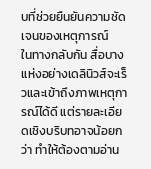บที่ช่วยยืนยันความชัดเจนของเหตุการณ์
ในทางกลับกัน สื่อบางแห่งอย่างเดลินิวส์จะเร็วและเข้าถึงภาพเหตุการณ์ได้ดี แต่รายละเอียดเชิงบริบทอาจน้อยกว่า ทำให้ต้องตามอ่าน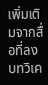เพิ่มเติมจากสื่อที่ลงบทวิเค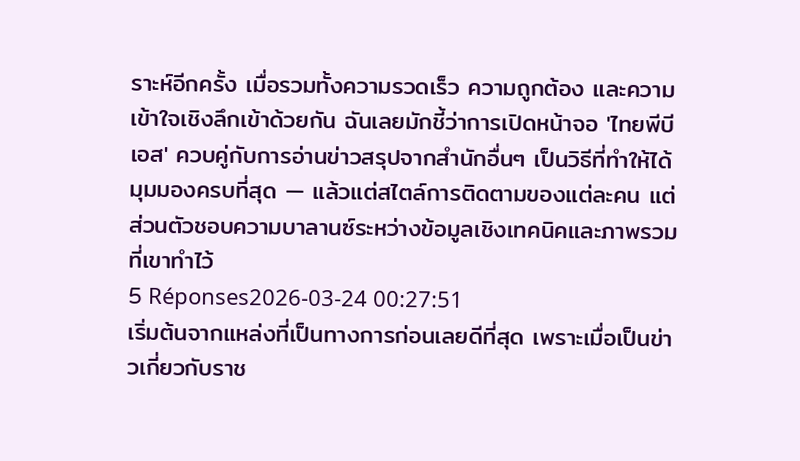ราะห์อีกครั้ง เมื่อรวมทั้งความรวดเร็ว ความถูกต้อง และความเข้าใจเชิงลึกเข้าด้วยกัน ฉันเลยมักชี้ว่าการเปิดหน้าจอ 'ไทยพีบีเอส' ควบคู่กับการอ่านข่าวสรุปจากสำนักอื่นๆ เป็นวิธีที่ทำให้ได้มุมมองครบที่สุด — แล้วแต่สไตล์การติดตามของแต่ละคน แต่ส่วนตัวชอบความบาลานซ์ระหว่างข้อมูลเชิงเทคนิคและภาพรวมที่เขาทำไว้
5 Réponses2026-03-24 00:27:51
เริ่มต้นจากแหล่งที่เป็นทางการก่อนเลยดีที่สุด เพราะเมื่อเป็นข่าวเกี่ยวกับราช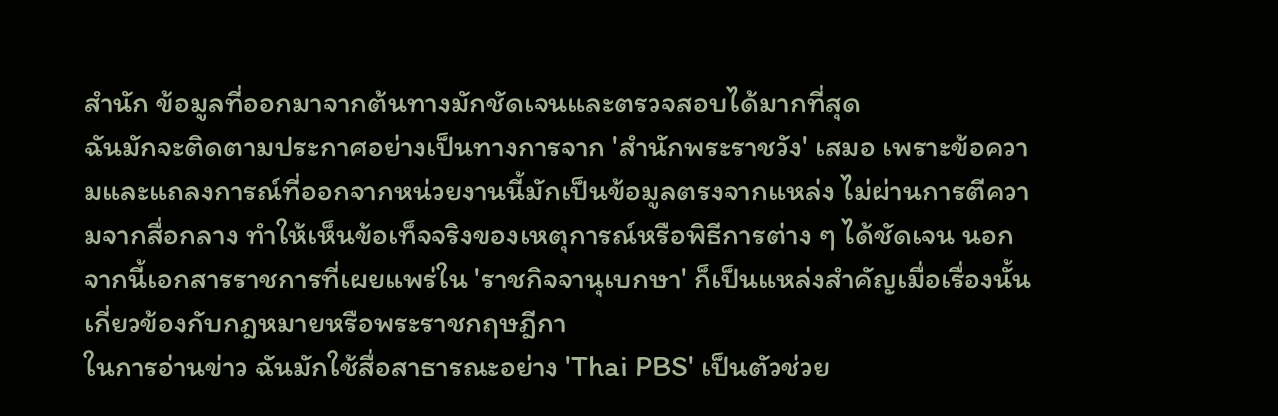สำนัก ข้อมูลที่ออกมาจากต้นทางมักชัดเจนและตรวจสอบได้มากที่สุด
ฉันมักจะติดตามประกาศอย่างเป็นทางการจาก 'สำนักพระราชวัง' เสมอ เพราะข้อความและแถลงการณ์ที่ออกจากหน่วยงานนี้มักเป็นข้อมูลตรงจากแหล่ง ไม่ผ่านการตีความจากสื่อกลาง ทำให้เห็นข้อเท็จจริงของเหตุการณ์หรือพิธีการต่าง ๆ ได้ชัดเจน นอกจากนี้เอกสารราชการที่เผยแพร่ใน 'ราชกิจจานุเบกษา' ก็เป็นแหล่งสำคัญเมื่อเรื่องนั้นเกี่ยวข้องกับกฎหมายหรือพระราชกฤษฎีกา
ในการอ่านข่าว ฉันมักใช้สื่อสาธารณะอย่าง 'Thai PBS' เป็นตัวช่วย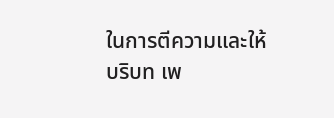ในการตีความและให้บริบท เพ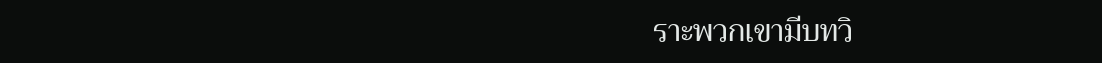ราะพวกเขามีบทวิ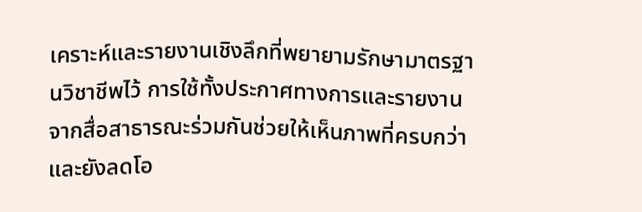เคราะห์และรายงานเชิงลึกที่พยายามรักษามาตรฐานวิชาชีพไว้ การใช้ทั้งประกาศทางการและรายงานจากสื่อสาธารณะร่วมกันช่วยให้เห็นภาพที่ครบกว่า และยังลดโอ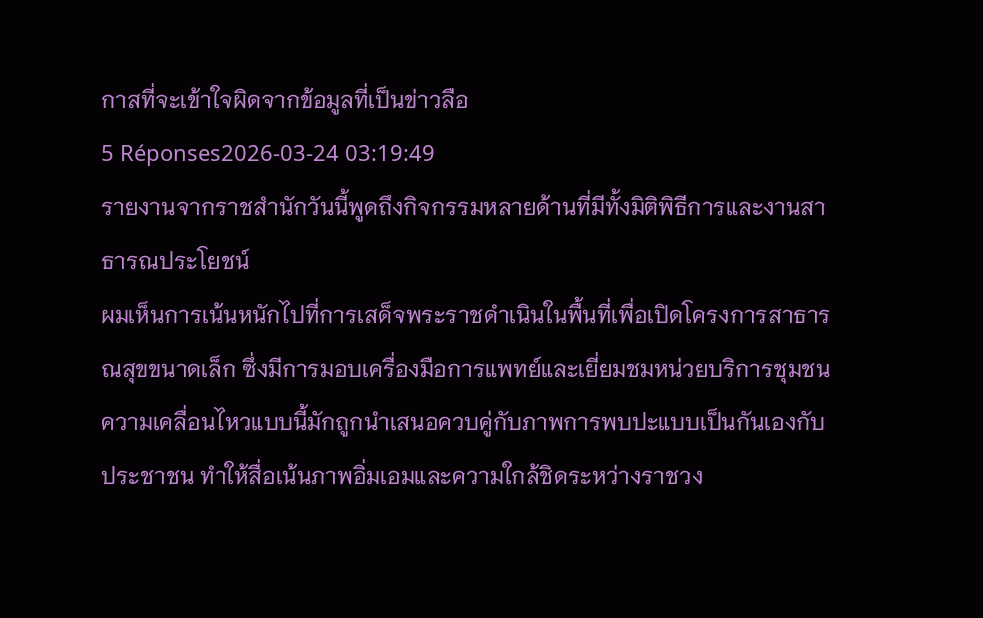กาสที่จะเข้าใจผิดจากข้อมูลที่เป็นข่าวลือ
5 Réponses2026-03-24 03:19:49
รายงานจากราชสำนักวันนี้พูดถึงกิจกรรมหลายด้านที่มีทั้งมิติพิธีการและงานสาธารณประโยชน์
ผมเห็นการเน้นหนักไปที่การเสด็จพระราชดำเนินในพื้นที่เพื่อเปิดโครงการสาธารณสุขขนาดเล็ก ซึ่งมีการมอบเครื่องมือการแพทย์และเยี่ยมชมหน่วยบริการชุมชน ความเคลื่อนไหวแบบนี้มักถูกนำเสนอควบคู่กับภาพการพบปะแบบเป็นกันเองกับประชาชน ทำให้สื่อเน้นภาพอิ่มเอมและความใกล้ชิดระหว่างราชวง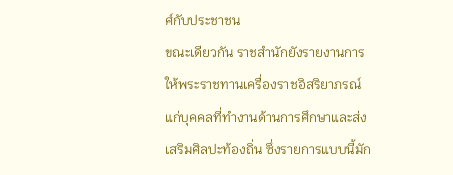ศ์กับประชาชน
ขณะเดียวกัน ราชสำนักยังรายงานการให้พระราชทานเครื่องราชอิสริยาภรณ์แก่บุคคลที่ทำงานด้านการศึกษาและส่งเสริมศิลปะท้องถิ่น ซึ่งรายการแบบนี้มัก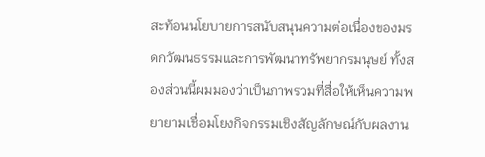สะท้อนนโยบายการสนับสนุนความต่อเนื่องของมรดกวัฒนธรรมและการพัฒนาทรัพยากรมนุษย์ ทั้งสองส่วนนี้ผมมองว่าเป็นภาพรวมที่สื่อให้เห็นความพยายามเชื่อมโยงกิจกรรมเชิงสัญลักษณ์กับผลงาน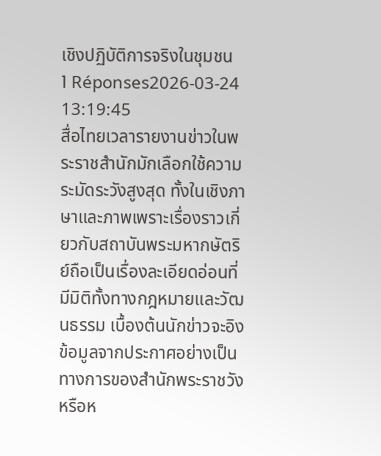เชิงปฏิบัติการจริงในชุมชน
1 Réponses2026-03-24 13:19:45
สื่อไทยเวลารายงานข่าวในพระราชสำนักมักเลือกใช้ความระมัดระวังสูงสุด ทั้งในเชิงภาษาและภาพเพราะเรื่องราวเกี่ยวกับสถาบันพระมหากษัตริย์ถือเป็นเรื่องละเอียดอ่อนที่มีมิติทั้งทางกฎหมายและวัฒนธรรม เบื้องต้นนักข่าวจะอิงข้อมูลจากประกาศอย่างเป็นทางการของสำนักพระราชวังหรือห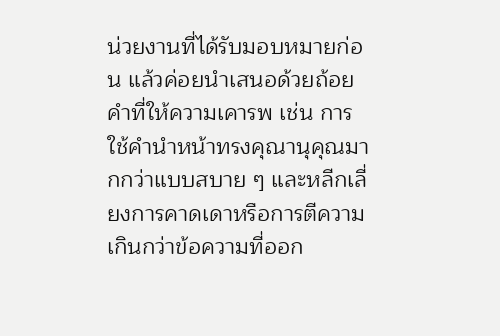น่วยงานที่ได้รับมอบหมายก่อน แล้วค่อยนำเสนอด้วยถ้อยคำที่ให้ความเคารพ เช่น การใช้คำนำหน้าทรงคุณานุคุณมากกว่าแบบสบาย ๆ และหลีกเลี่ยงการคาดเดาหรือการตีความเกินกว่าข้อความที่ออก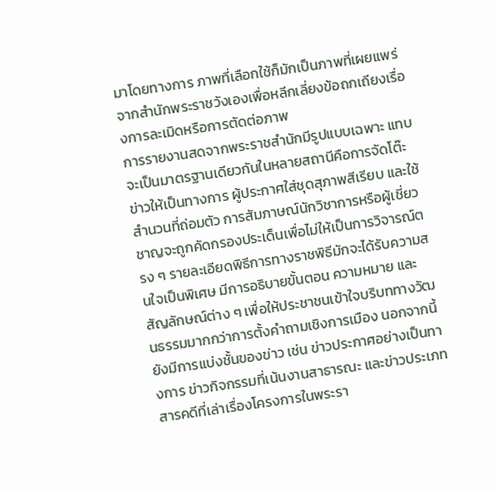มาโดยทางการ ภาพที่เลือกใช้ก็มักเป็นภาพที่เผยแพร่จากสำนักพระราชวังเองเพื่อหลีกเลี่ยงข้อถกเถียงเรื่องการละเมิดหรือการตัดต่อภาพ
การรายงานสดจากพระราชสำนักมีรูปแบบเฉพาะ แทบจะเป็นมาตรฐานเดียวกันในหลายสถานีคือการจัดโต๊ะข่าวให้เป็นทางการ ผู้ประกาศใส่ชุดสุภาพสีเรียบ และใช้สำนวนที่ถ่อมตัว การสัมภาษณ์นักวิชาการหรือผู้เชี่ยวชาญจะถูกคัดกรองประเด็นเพื่อไม่ให้เป็นการวิจารณ์ตรง ๆ รายละเอียดพิธีการทางราชพิธีมักจะได้รับความสนใจเป็นพิเศษ มีการอธิบายขั้นตอน ความหมาย และสัญลักษณ์ต่าง ๆ เพื่อให้ประชาชนเข้าใจบริบททางวัฒนธรรมมากกว่าการตั้งคำถามเชิงการเมือง นอกจากนี้ยังมีการแบ่งชั้นของข่าว เช่น ข่าวประกาศอย่างเป็นทางการ ข่าวกิจกรรมที่เน้นงานสาธารณะ และข่าวประเภทสารคดีที่เล่าเรื่องโครงการในพระรา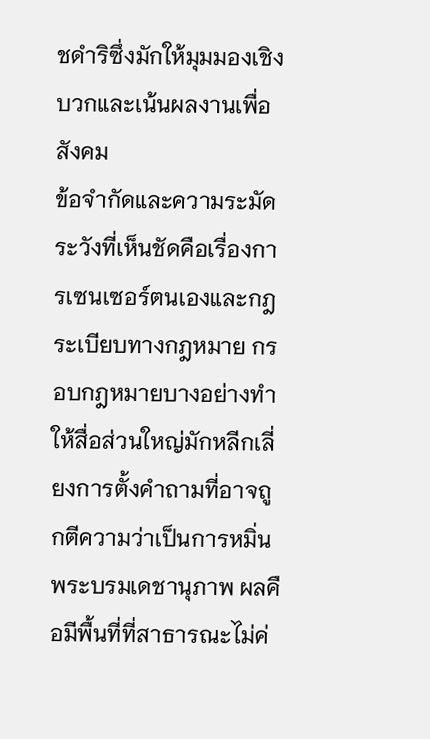ชดำริซึ่งมักให้มุมมองเชิงบวกและเน้นผลงานเพื่อสังคม
ข้อจำกัดและความระมัดระวังที่เห็นชัดคือเรื่องการเซนเซอร์ตนเองและกฎระเบียบทางกฎหมาย กรอบกฎหมายบางอย่างทำให้สื่อส่วนใหญ่มักหลีกเลี่ยงการตั้งคำถามที่อาจถูกตีความว่าเป็นการหมิ่นพระบรมเดชานุภาพ ผลคือมีพื้นที่ที่สาธารณะไม่ค่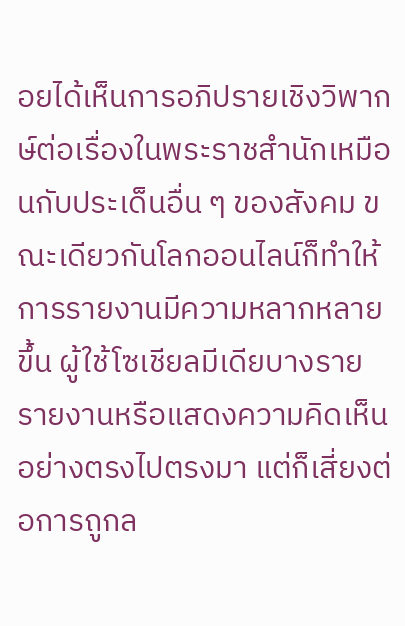อยได้เห็นการอภิปรายเชิงวิพากษ์ต่อเรื่องในพระราชสำนักเหมือนกับประเด็นอื่น ๆ ของสังคม ขณะเดียวกันโลกออนไลน์ก็ทำให้การรายงานมีความหลากหลายขึ้น ผู้ใช้โซเชียลมีเดียบางรายรายงานหรือแสดงความคิดเห็นอย่างตรงไปตรงมา แต่ก็เสี่ยงต่อการถูกล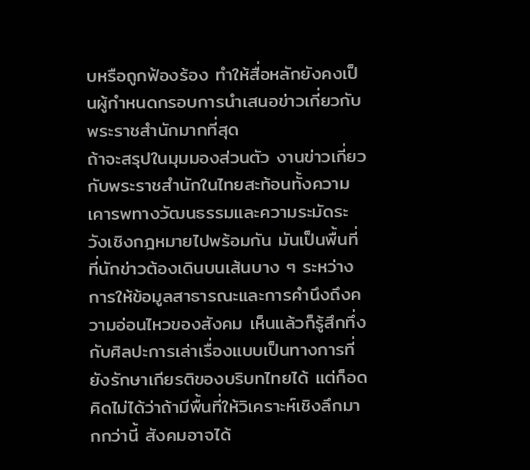บหรือถูกฟ้องร้อง ทำให้สื่อหลักยังคงเป็นผู้กำหนดกรอบการนำเสนอข่าวเกี่ยวกับพระราชสำนักมากที่สุด
ถ้าจะสรุปในมุมมองส่วนตัว งานข่าวเกี่ยวกับพระราชสำนักในไทยสะท้อนทั้งความเคารพทางวัฒนธรรมและความระมัดระวังเชิงกฎหมายไปพร้อมกัน มันเป็นพื้นที่ที่นักข่าวต้องเดินบนเส้นบาง ๆ ระหว่างการให้ข้อมูลสาธารณะและการคำนึงถึงความอ่อนไหวของสังคม เห็นแล้วก็รู้สึกทึ่งกับศิลปะการเล่าเรื่องแบบเป็นทางการที่ยังรักษาเกียรติของบริบทไทยได้ แต่ก็อดคิดไม่ได้ว่าถ้ามีพื้นที่ให้วิเคราะห์เชิงลึกมากกว่านี้ สังคมอาจได้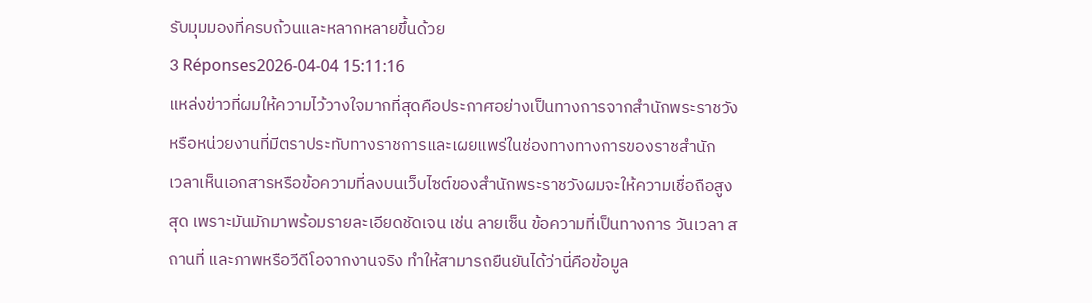รับมุมมองที่ครบถ้วนและหลากหลายขึ้นด้วย
3 Réponses2026-04-04 15:11:16
แหล่งข่าวที่ผมให้ความไว้วางใจมากที่สุดคือประกาศอย่างเป็นทางการจากสำนักพระราชวังหรือหน่วยงานที่มีตราประทับทางราชการและเผยแพร่ในช่องทางทางการของราชสำนัก
เวลาเห็นเอกสารหรือข้อความที่ลงบนเว็บไซต์ของสำนักพระราชวังผมจะให้ความเชื่อถือสูงสุด เพราะมันมักมาพร้อมรายละเอียดชัดเจน เช่น ลายเซ็น ข้อความที่เป็นทางการ วันเวลา สถานที่ และภาพหรือวีดีโอจากงานจริง ทำให้สามารถยืนยันได้ว่านี่คือข้อมูล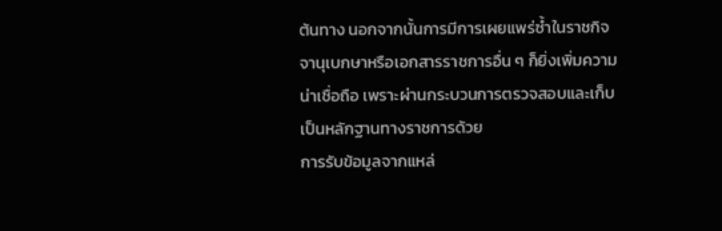ต้นทาง นอกจากนั้นการมีการเผยแพร่ซ้ำในราชกิจจานุเบกษาหรือเอกสารราชการอื่น ๆ ก็ยิ่งเพิ่มความน่าเชื่อถือ เพราะผ่านกระบวนการตรวจสอบและเก็บเป็นหลักฐานทางราชการด้วย
การรับข้อมูลจากแหล่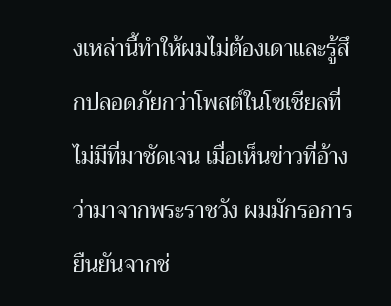งเหล่านี้ทำให้ผมไม่ต้องเดาและรู้สึกปลอดภัยกว่าโพสต์ในโซเชียลที่ไม่มีที่มาชัดเจน เมื่อเห็นข่าวที่อ้างว่ามาจากพระราชวัง ผมมักรอการยืนยันจากช่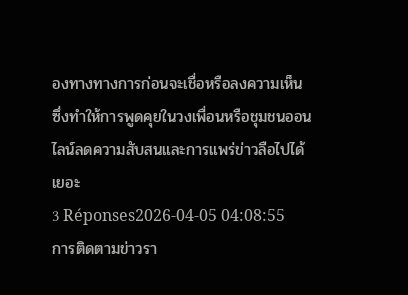องทางทางการก่อนจะเชื่อหรือลงความเห็น ซึ่งทำให้การพูดคุยในวงเพื่อนหรือชุมชนออนไลน์ลดความสับสนและการแพร่ข่าวลือไปได้เยอะ
3 Réponses2026-04-05 04:08:55
การติดตามข่าวรา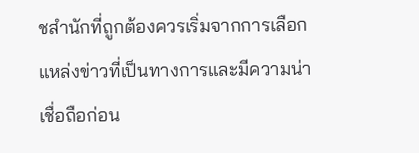ชสำนักที่ถูกต้องควรเริ่มจากการเลือกแหล่งข่าวที่เป็นทางการและมีความน่าเชื่อถือก่อน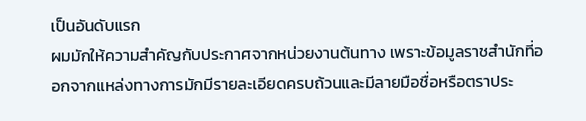เป็นอันดับแรก
ผมมักให้ความสำคัญกับประกาศจากหน่วยงานต้นทาง เพราะข้อมูลราชสำนักที่ออกจากแหล่งทางการมักมีรายละเอียดครบถ้วนและมีลายมือชื่อหรือตราประ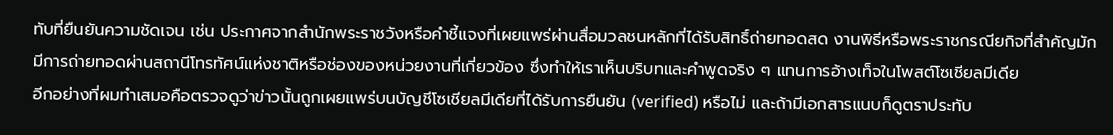ทับที่ยืนยันความชัดเจน เช่น ประกาศจากสำนักพระราชวังหรือคำชี้แจงที่เผยแพร่ผ่านสื่อมวลชนหลักที่ได้รับสิทธิ์ถ่ายทอดสด งานพิธีหรือพระราชกรณียกิจที่สำคัญมักมีการถ่ายทอดผ่านสถานีโทรทัศน์แห่งชาติหรือช่องของหน่วยงานที่เกี่ยวข้อง ซึ่งทำให้เราเห็นบริบทและคำพูดจริง ๆ แทนการอ้างเท็จในโพสต์โซเชียลมีเดีย
อีกอย่างที่ผมทำเสมอคือตรวจดูว่าข่าวนั้นถูกเผยแพร่บนบัญชีโซเชียลมีเดียที่ได้รับการยืนยัน (verified) หรือไม่ และถ้ามีเอกสารแนบก็ดูตราประทับ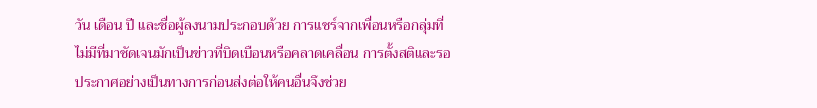วัน เดือน ปี และชื่อผู้ลงนามประกอบด้วย การแชร์จากเพื่อนหรือกลุ่มที่ไม่มีที่มาชัดเจนมักเป็นข่าวที่บิดเบือนหรือคลาดเคลื่อน การตั้งสติและรอประกาศอย่างเป็นทางการก่อนส่งต่อให้คนอื่นจึงช่วย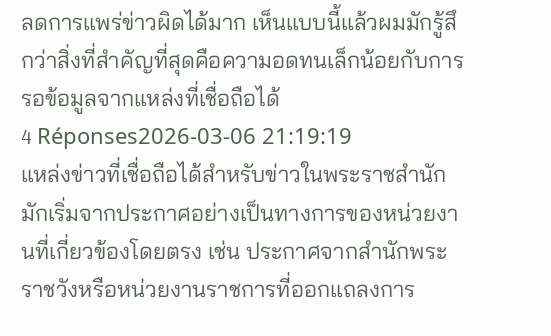ลดการแพร่ข่าวผิดได้มาก เห็นแบบนี้แล้วผมมักรู้สึกว่าสิ่งที่สำคัญที่สุดคือความอดทนเล็กน้อยกับการรอข้อมูลจากแหล่งที่เชื่อถือได้
4 Réponses2026-03-06 21:19:19
แหล่งข่าวที่เชื่อถือได้สำหรับข่าวในพระราชสำนักมักเริ่มจากประกาศอย่างเป็นทางการของหน่วยงานที่เกี่ยวข้องโดยตรง เช่น ประกาศจากสำนักพระราชวังหรือหน่วยงานราชการที่ออกแถลงการ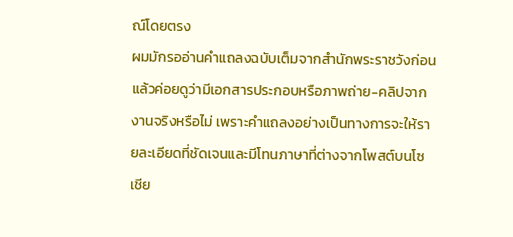ณ์โดยตรง
ผมมักรออ่านคำแถลงฉบับเต็มจากสำนักพระราชวังก่อน แล้วค่อยดูว่ามีเอกสารประกอบหรือภาพถ่าย-คลิปจากงานจริงหรือไม่ เพราะคำแถลงอย่างเป็นทางการจะให้รายละเอียดที่ชัดเจนและมีโทนภาษาที่ต่างจากโพสต์บนโซเชีย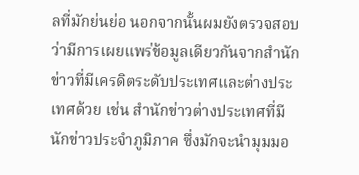ลที่มักย่นย่อ นอกจากนั้นผมยังตรวจสอบว่ามีการเผยแพร่ข้อมูลเดียวกันจากสำนักข่าวที่มีเครดิตระดับประเทศและต่างประเทศด้วย เช่น สำนักข่าวต่างประเทศที่มีนักข่าวประจำภูมิภาค ซึ่งมักจะนำมุมมอ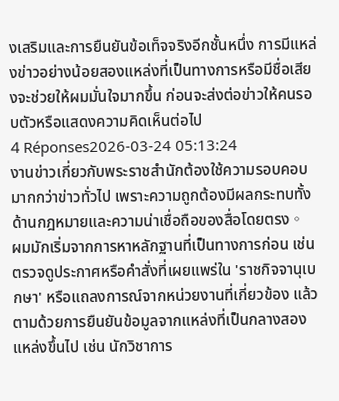งเสริมและการยืนยันข้อเท็จจริงอีกชั้นหนึ่ง การมีแหล่งข่าวอย่างน้อยสองแหล่งที่เป็นทางการหรือมีชื่อเสียงจะช่วยให้ผมมั่นใจมากขึ้น ก่อนจะส่งต่อข่าวให้คนรอบตัวหรือแสดงความคิดเห็นต่อไป
4 Réponses2026-03-24 05:13:24
งานข่าวเกี่ยวกับพระราชสํานักต้องใช้ความรอบคอบมากกว่าข่าวทั่วไป เพราะความถูกต้องมีผลกระทบทั้งด้านกฎหมายและความน่าเชื่อถือของสื่อโดยตรง。
ผมมักเริ่มจากการหาหลักฐานที่เป็นทางการก่อน เช่น ตรวจดูประกาศหรือคำสั่งที่เผยแพร่ใน 'ราชกิจจานุเบกษา' หรือแถลงการณ์จากหน่วยงานที่เกี่ยวข้อง แล้วตามด้วยการยืนยันข้อมูลจากแหล่งที่เป็นกลางสองแหล่งขึ้นไป เช่น นักวิชาการ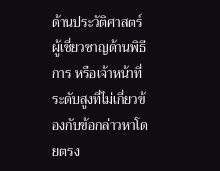ด้านประวัติศาสตร์ ผู้เชี่ยวชาญด้านพิธีการ หรือเจ้าหน้าที่ระดับสูงที่ไม่เกี่ยวข้องกับข้อกล่าวหาโดยตรง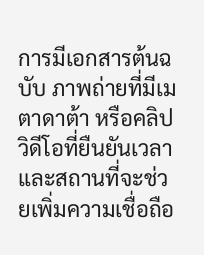การมีเอกสารต้นฉบับ ภาพถ่ายที่มีเมตาดาต้า หรือคลิปวิดีโอที่ยืนยันเวลาและสถานที่จะช่วยเพิ่มความเชื่อถือ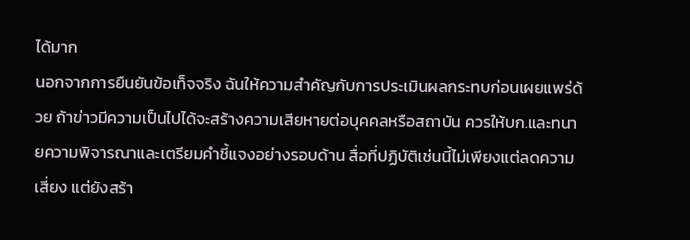ได้มาก
นอกจากการยืนยันข้อเท็จจริง ฉันให้ความสำคัญกับการประเมินผลกระทบก่อนเผยแพร่ด้วย ถ้าข่าวมีความเป็นไปได้จะสร้างความเสียหายต่อบุคคลหรือสถาบัน ควรให้บก.และทนายความพิจารณาและเตรียมคำชี้แจงอย่างรอบด้าน สื่อที่ปฏิบัติเช่นนี้ไม่เพียงแต่ลดความเสี่ยง แต่ยังสร้า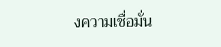งความเชื่อมั่น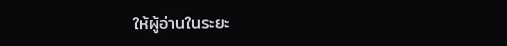ให้ผู้อ่านในระยะ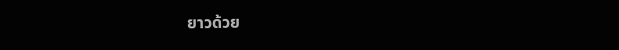ยาวด้วย